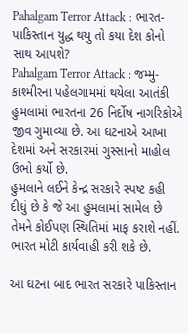Pahalgam Terror Attack : ભારત-પાકિસ્તાન યુદ્ધ થયુ તો કયા દેશ કોનો સાથ આપશે?
Pahalgam Terror Attack : જમ્મુ-કાશ્મીરના પહેલગામમાં થયેલા આતંકી હુમલામાં ભારતના 26 નિર્દોષ નાગરિકોએ જીવ ગુમાવ્યા છે. આ ઘટનાએ આખા દેશમાં અને સરકારમાં ગુસ્સાનો માહોલ ઉભો કર્યો છે.
હુમલાને લઈને કેન્દ્ર સરકારે સ્પષ્ટ કહી દીધું છે કે જે આ હુમલામાં સામેલ છે તેમને કોઈપણ સ્થિતિમાં માફ કરાશે નહીં. ભારત મોટી કાર્યવાહી કરી શકે છે.

આ ઘટના બાદ ભારત સરકારે પાકિસ્તાન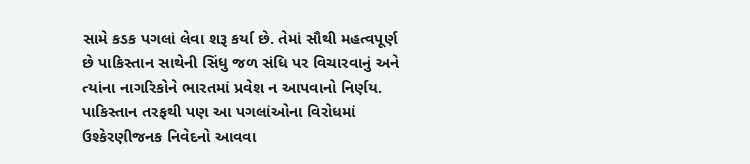સામે કડક પગલાં લેવા શરૂ કર્યા છે. તેમાં સૌથી મહત્વપૂર્ણ છે પાકિસ્તાન સાથેની સિંધુ જળ સંધિ પર વિચારવાનું અને ત્યાંના નાગરિકોને ભારતમાં પ્રવેશ ન આપવાનો નિર્ણય. પાકિસ્તાન તરફથી પણ આ પગલાંઓના વિરોધમાં ઉશ્કેરણીજનક નિવેદનો આવવા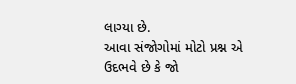લાગ્યા છે.
આવા સંજોગોમાં મોટો પ્રશ્ન એ ઉદભવે છે કે જો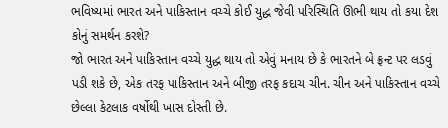ભવિષ્યમાં ભારત અને પાકિસ્તાન વચ્ચે કોઈ યુદ્ધ જેવી પરિસ્થિતિ ઊભી થાય તો કયા દેશ કોનું સમર્થન કરશે?
જો ભારત અને પાકિસ્તાન વચ્ચે યુદ્ધ થાય તો એવું મનાય છે કે ભારતને બે ફ્રન્ટ પર લડવું પડી શકે છે, એક તરફ પાકિસ્તાન અને બીજી તરફ કદાચ ચીન. ચીન અને પાકિસ્તાન વચ્ચે છેલ્લા કેટલાક વર્ષોથી ખાસ દોસ્તી છે.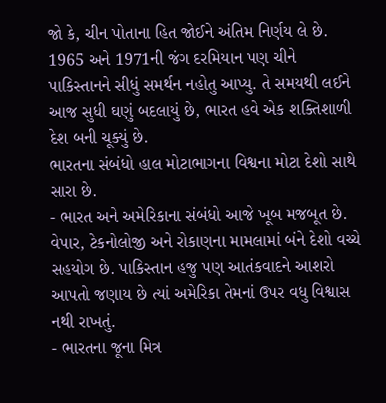જો કે, ચીન પોતાના હિત જોઈને અંતિમ નિર્ણય લે છે. 1965 અને 1971ની જંગ દરમિયાન પણ ચીને પાકિસ્તાનને સીધું સમર્થન નહોતુ આપ્યુ. તે સમયથી લઈને આજ સુધી ઘણું બદલાયું છે, ભારત હવે એક શક્તિશાળી દેશ બની ચૂક્યું છે.
ભારતના સંબંધો હાલ મોટાભાગના વિશ્વના મોટા દેશો સાથે સારા છે.
- ભારત અને અમેરિકાના સંબંધો આજે ખૂબ મજબૂત છે. વેપાર, ટેકનોલોજી અને રોકાણના મામલામાં બંને દેશો વચ્ચે સહયોગ છે. પાકિસ્તાન હજુ પણ આતંકવાદને આશરો આપતો જણાય છે ત્યાં અમેરિકા તેમનાં ઉપર વધુ વિશ્વાસ નથી રાખતું.
- ભારતના જૂના મિત્ર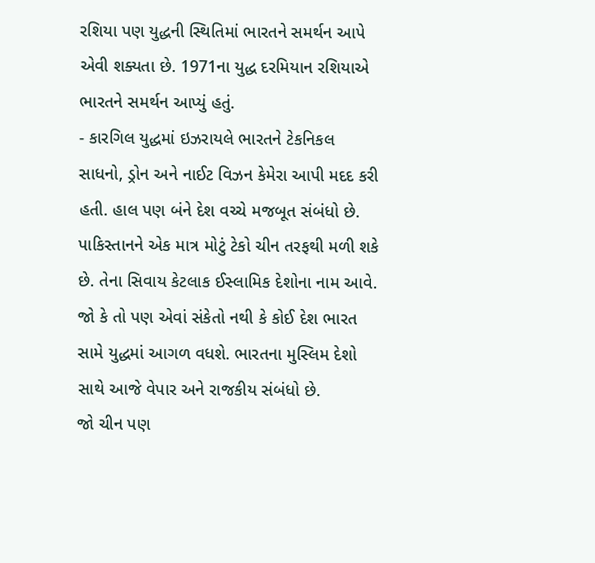રશિયા પણ યુદ્ધની સ્થિતિમાં ભારતને સમર્થન આપે એવી શક્યતા છે. 1971ના યુદ્ધ દરમિયાન રશિયાએ ભારતને સમર્થન આપ્યું હતું.
- કારગિલ યુદ્ધમાં ઇઝરાયલે ભારતને ટેકનિકલ સાધનો, ડ્રોન અને નાઈટ વિઝન કેમેરા આપી મદદ કરી હતી. હાલ પણ બંને દેશ વચ્ચે મજબૂત સંબંધો છે.
પાકિસ્તાનને એક માત્ર મોટું ટેકો ચીન તરફથી મળી શકે છે. તેના સિવાય કેટલાક ઈસ્લામિક દેશોના નામ આવે. જો કે તો પણ એવાં સંકેતો નથી કે કોઈ દેશ ભારત સામે યુદ્ધમાં આગળ વધશે. ભારતના મુસ્લિમ દેશો સાથે આજે વેપાર અને રાજકીય સંબંધો છે.
જો ચીન પણ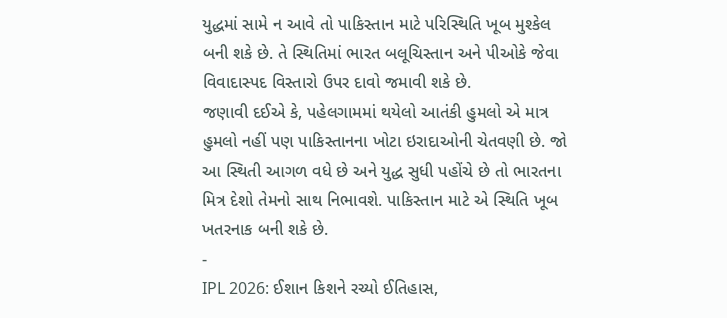યુદ્ધમાં સામે ન આવે તો પાકિસ્તાન માટે પરિસ્થિતિ ખૂબ મુશ્કેલ બની શકે છે. તે સ્થિતિમાં ભારત બલૂચિસ્તાન અને પીઓકે જેવા વિવાદાસ્પદ વિસ્તારો ઉપર દાવો જમાવી શકે છે.
જણાવી દઈએ કે, પહેલગામમાં થયેલો આતંકી હુમલો એ માત્ર હુમલો નહીં પણ પાકિસ્તાનના ખોટા ઇરાદાઓની ચેતવણી છે. જો આ સ્થિતી આગળ વધે છે અને યુદ્ધ સુધી પહોંચે છે તો ભારતના મિત્ર દેશો તેમનો સાથ નિભાવશે. પાકિસ્તાન માટે એ સ્થિતિ ખૂબ ખતરનાક બની શકે છે.
-
IPL 2026: ઈશાન કિશને રચ્યો ઈતિહાસ,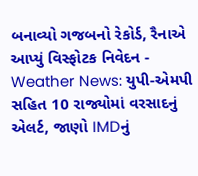બનાવ્યો ગજબનો રેકોર્ડ, રૈનાએ આપ્યું વિસ્ફોટક નિવેદન -
Weather News: યુપી-એમપી સહિત 10 રાજ્યોમાં વરસાદનું એલર્ટ, જાણો IMDનું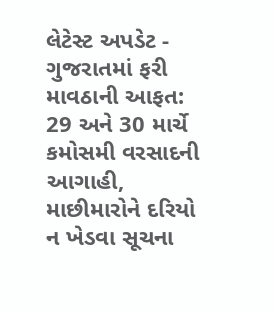લેટેસ્ટ અપડેટ -
ગુજરાતમાં ફરી માવઠાની આફત: 29 અને 30 માર્ચે કમોસમી વરસાદની આગાહી, માછીમારોને દરિયો ન ખેડવા સૂચના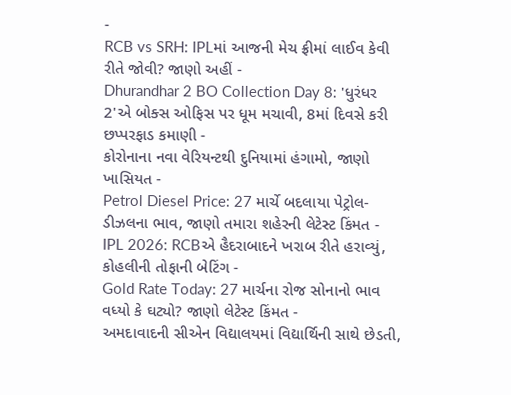-
RCB vs SRH: IPLમાં આજની મેચ ફ્રીમાં લાઈવ કેવી રીતે જોવી? જાણો અહીં -
Dhurandhar 2 BO Collection Day 8: 'ધુરંધર 2'એ બોક્સ ઓફિસ પર ધૂમ મચાવી, 8માં દિવસે કરી છપ્પરફાડ કમાણી -
કોરોનાના નવા વેરિયન્ટથી દુનિયામાં હંગામો, જાણો ખાસિયત -
Petrol Diesel Price: 27 માર્ચે બદલાયા પેટ્રોલ-ડીઝલના ભાવ, જાણો તમારા શહેરની લેટેસ્ટ કિંમત -
IPL 2026: RCBએ હૈદરાબાદને ખરાબ રીતે હરાવ્યું, કોહલીની તોફાની બેટિંગ -
Gold Rate Today: 27 માર્ચના રોજ સોનાનો ભાવ વધ્યો કે ઘટ્યો? જાણો લેટેસ્ટ કિંમત -
અમદાવાદની સીએન વિદ્યાલયમાં વિદ્યાર્થિની સાથે છેડતી,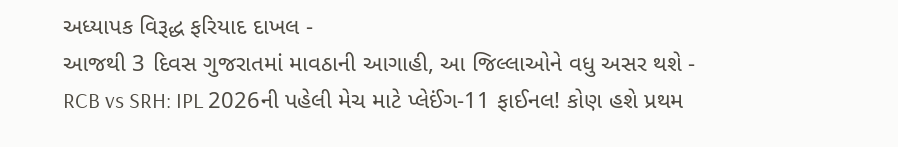અધ્યાપક વિરૂદ્ધ ફરિયાદ દાખલ -
આજથી 3 દિવસ ગુજરાતમાં માવઠાની આગાહી, આ જિલ્લાઓને વધુ અસર થશે -
RCB vs SRH: IPL 2026ની પહેલી મેચ માટે પ્લેઈંગ-11 ફાઈનલ! કોણ હશે પ્રથમ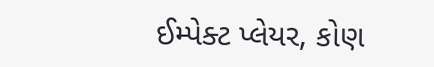ઈમ્પેક્ટ પ્લેયર, કોણ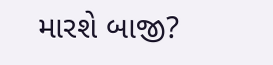મારશે બાજી?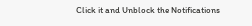Click it and Unblock the Notifications